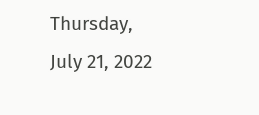Thursday, July 21, 2022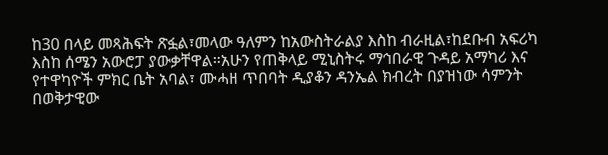ከ30 በላይ መጻሕፍት ጽፏል፣መላው ዓለምን ከአውስትራልያ እስከ ብራዚል፣ከደቡብ አፍሪካ እስከ ሰሜን አውሮፓ ያውቃቸዋል።አሁን የጠቅላይ ሚኒስትሩ ማኅበራዊ ጉዳይ አማካሪ እና የተዋካዮች ምክር ቤት አባል፣ ሙሓዘ ጥበባት ዲያቆን ዳንኤል ክብረት በያዝነው ሳምንት በወቅታዊው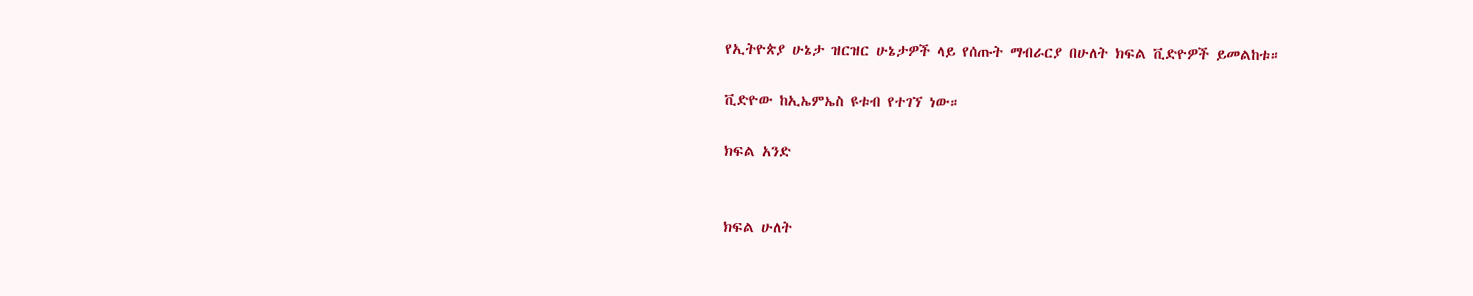የኢትዮጵያ ሁኔታ ዝርዝር ሁኔታዎች ላይ የሰጡት ማብራርያ በሁለት ክፍል ቪድዮዎች ይመልከቱ።

ቪድዮው ከኢኤምኤስ ዩቱብ የተገኘ ነው።

ክፍል አንድ


ክፍል ሁለት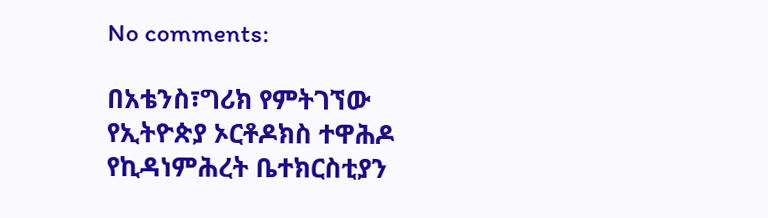No comments:

በአቴንስ፣ግሪክ የምትገኘው የኢትዮጵያ ኦርቶዶክስ ተዋሕዶ የኪዳነምሕረት ቤተክርስቲያን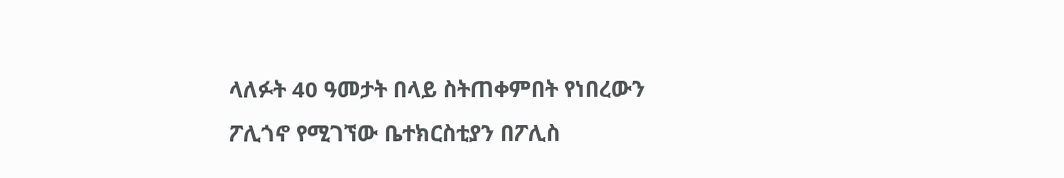ላለፉት 40 ዓመታት በላይ ስትጠቀምበት የነበረውን ፖሊጎኖ የሚገኘው ቤተክርስቲያን በፖሊስ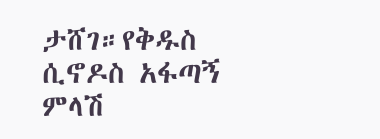ታሸገ።የቅዱስ ሲኖዶስ አፋጣኝ ምላሽ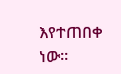እየተጠበቀ ነው።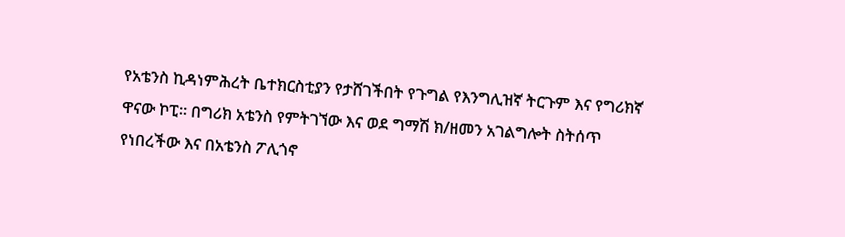የአቴንስ ኪዳነምሕረት ቤተክርስቲያን የታሸገችበት የጉግል የእንግሊዝኛ ትርጉም እና የግሪክኛ ዋናው ኮፒ። በግሪክ አቴንስ የምትገኘው እና ወደ ግማሽ ክ/ዘመን አገልግሎት ስትሰጥ የነበረችው እና በአቴንስ ፖሊጎኖ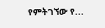የምትገኘው የ...